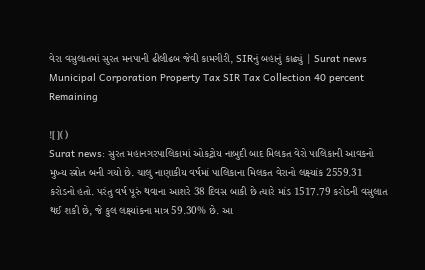વેરા વસુલાતમાં સુરત મનપાની ઢીલીઢબ જેવી કામગીરી, SIRનું બહાનું કાઢ્યું | Surat news Municipal Corporation Property Tax SIR Tax Collection 40 percent Remaining

![]()
Surat news: સુરત મહાનગરપાલિકામાં ઓકટ્રોય નાબુદી બાદ મિલકત વેરો પાલિકાની આવકનો મુખ્ય સ્ત્રોત બની ગયો છે. ચાલુ નાણાકીય વર્ષમાં પાલિકાના મિલકત વેરાનો લક્ષ્યાંક 2559.31 કરોડનો હતો. પરંતુ વર્ષ પૂરું થવાના આશરે 38 દિવસ બાકી છે ત્યારે માંડ 1517.79 કરોડની વસુલાત થઈ શકી છે, જે કુલ લક્ષ્યાંકના માત્ર 59.30% છે. આ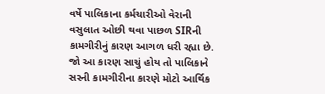વર્ષે પાલિકાના કર્મચારીઓ વેરાની વસુલાત ઓછી થવા પાછળ SIRની કામગીરીનું કારણ આગળ ધરી રહ્યા છે. જો આ કારણ સાચું હોય તો પાલિકાને સરની કામગીરીના કારણે મોટો આર્થિક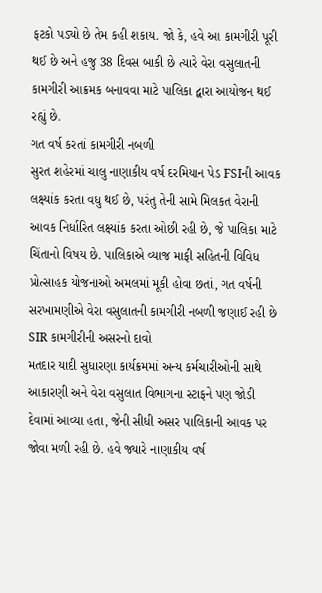ફટકો પડ્યો છે તેમ કહી શકાય. જો કે, હવે આ કામગીરી પૂરી થઈ છે અને હજુ 38 દિવસ બાકી છે ત્યારે વેરા વસુલાતની કામગીરી આક્રમક બનાવવા માટે પાલિકા દ્વારા આયોજન થઈ રહ્યું છે.
ગત વર્ષ કરતાં કામગીરી નબળી
સુરત શહેરમાં ચાલુ નાણાકીય વર્ષ દરમિયાન પેડ FSIની આવક લક્ષ્યાંક કરતા વધુ થઈ છે, પરંતુ તેની સામે મિલકત વેરાની આવક નિર્ધારિત લક્ષ્યાંક કરતા ઓછી રહી છે, જે પાલિકા માટે ચિંતાનો વિષય છે. પાલિકાએ વ્યાજ માફી સહિતની વિવિધ પ્રોત્સાહક યોજનાઓ અમલમાં મૂકી હોવા છતાં, ગત વર્ષની સરખામણીએ વેરા વસુલાતની કામગીરી નબળી જણાઈ રહી છે
SIR કામગીરીની અસરનો દાવો
મતદાર યાદી સુધારણા કાર્યક્રમમાં અન્ય કર્મચારીઓની સાથે આકારણી અને વેરા વસુલાત વિભાગના સ્ટાફને પણ જોડી દેવામાં આવ્યા હતા, જેની સીધી અસર પાલિકાની આવક પર જોવા મળી રહી છે. હવે જ્યારે નાણાકીય વર્ષ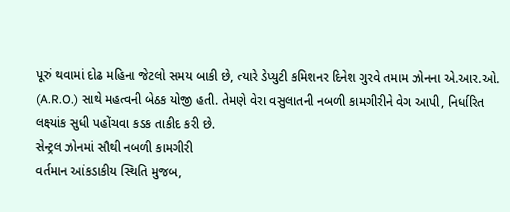પૂરું થવામાં દોઢ મહિના જેટલો સમય બાકી છે, ત્યારે ડેપ્યુટી કમિશનર દિનેશ ગુરવે તમામ ઝોનના એ.આર.ઓ. (A.R.O.) સાથે મહત્વની બેઠક યોજી હતી. તેમણે વેરા વસુલાતની નબળી કામગીરીને વેગ આપી, નિર્ધારિત લક્ષ્યાંક સુધી પહોંચવા કડક તાકીદ કરી છે.
સેન્ટ્રલ ઝોનમાં સૌથી નબળી કામગીરી
વર્તમાન આંકડાકીય સ્થિતિ મુજબ,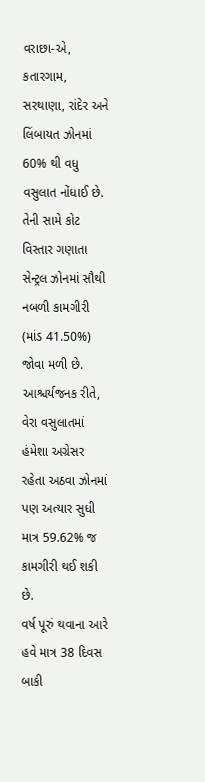વરાછા-એ, કતારગામ, સરથાણા, રાંદેર અને લિંબાયત ઝોનમાં 60% થી વધુ વસુલાત નોંધાઈ છે. તેની સામે કોટ વિસ્તાર ગણાતા સેન્ટ્રલ ઝોનમાં સૌથી નબળી કામગીરી (માંડ 41.50%) જોવા મળી છે. આશ્ચર્યજનક રીતે, વેરા વસુલાતમાં હંમેશા અગ્રેસર રહેતા અઠવા ઝોનમાં પણ અત્યાર સુધી માત્ર 59.62% જ કામગીરી થઈ શકી છે.
વર્ષ પૂરું થવાના આરે હવે માત્ર 38 દિવસ બાકી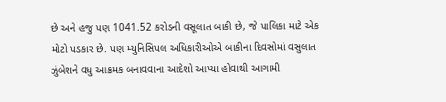છે અને હજુ પણ 1041.52 કરોડની વસૂલાત બાકી છે, જે પાલિકા માટે એક મોટો પડકાર છે. પણ મ્યુનિસિપલ અધિકારીઓએ બાકીના દિવસોમાં વસુલાત ઝુંબેશને વધુ આક્રમક બનાવવાના આદેશો આપ્યા હોવાથી આગામી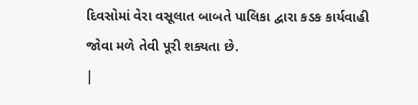દિવસોમાં વેરા વસૂલાત બાબતે પાલિકા દ્વારા કડક કાર્યવાહી જોવા મળે તેવી પૂરી શક્યતા છે.
|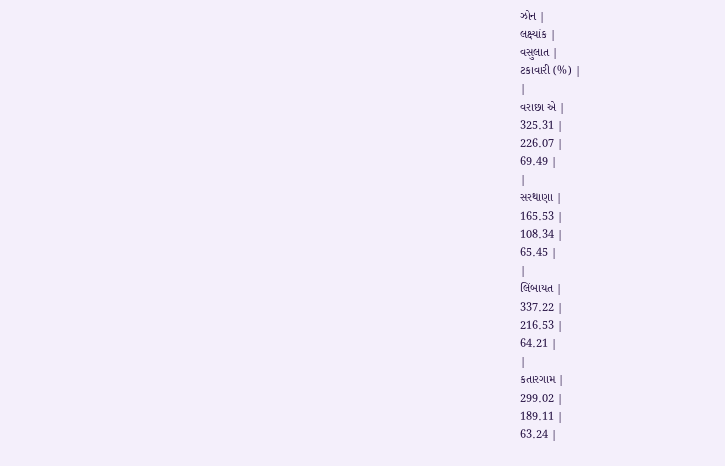ઝોન |
લક્ષ્યાંક |
વસુલાત |
ટકાવારી (%) |
|
વરાછા એ |
325.31 |
226.07 |
69.49 |
|
સરથાણા |
165.53 |
108.34 |
65.45 |
|
લિંબાયત |
337.22 |
216.53 |
64.21 |
|
કતારગામ |
299.02 |
189.11 |
63.24 |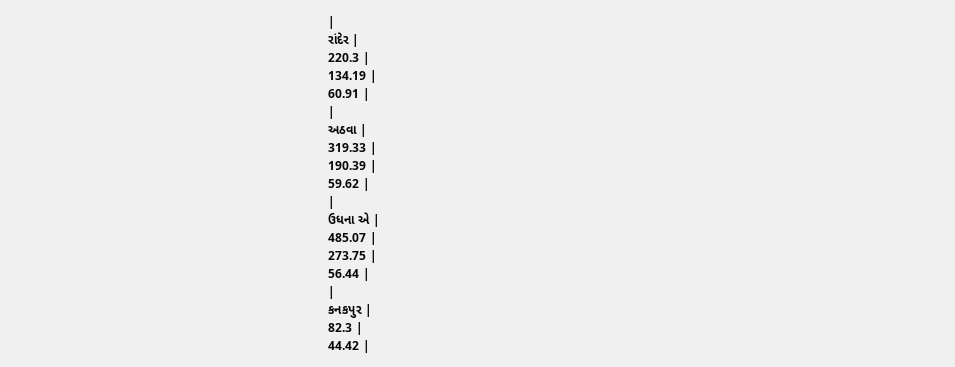|
રાંદેર |
220.3 |
134.19 |
60.91 |
|
અઠવા |
319.33 |
190.39 |
59.62 |
|
ઉધના એ |
485.07 |
273.75 |
56.44 |
|
કનકપુર |
82.3 |
44.42 |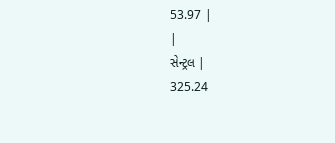53.97 |
|
સેન્ટ્રલ |
325.24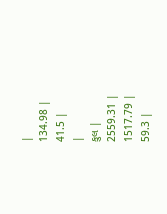|
134.98 |
41.5 |
|
કુલ |
2559.31 |
1517.79 |
59.3 |